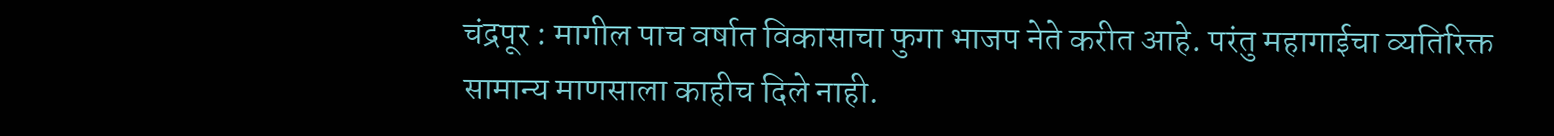चंद्रपूर : मागील पाच वर्षात विकासाचा फुगा भाजप नेते करीत आहे. परंतु महागाईचा व्यतिरिक्त सामान्य माणसाला काहीच दिले नाही.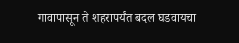गावापासून ते शहरापर्यंत बदल घडवायचा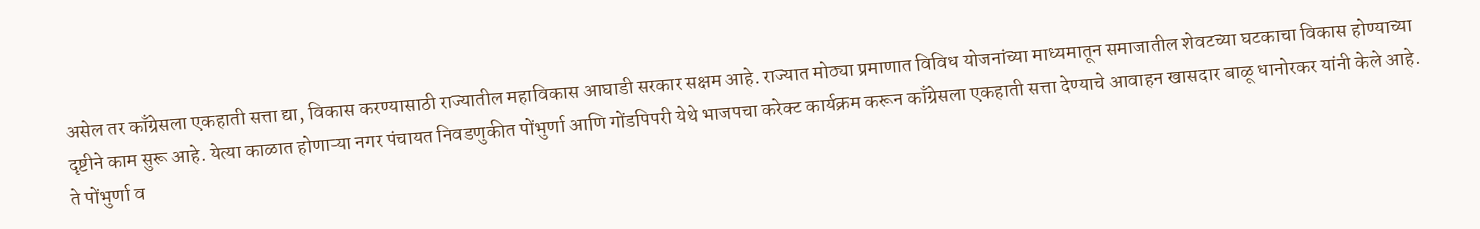असेल तर काँग्रेसला एकहाती सत्ता द्या, विकास करण्यासाठी राज्यातील महाविकास आघाडी सरकार सक्षम आहे. राज्यात मोठ्या प्रमाणात विविध योजनांच्या माध्यमातून समाजातील शेवटच्या घटकाचा विकास होण्याच्या दृष्टीने काम सुरू आहे. येत्या काळात होणाऱ्या नगर पंचायत निवडणुकीत पोंभुर्णा आणि गोंडपिपरी येथे भाजपचा करेक्ट कार्यक्रम करून काँग्रेसला एकहाती सत्ता देण्याचे आवाहन खासदार बाळू धानोरकर यांनी केले आहे. ते पोंभुर्णा व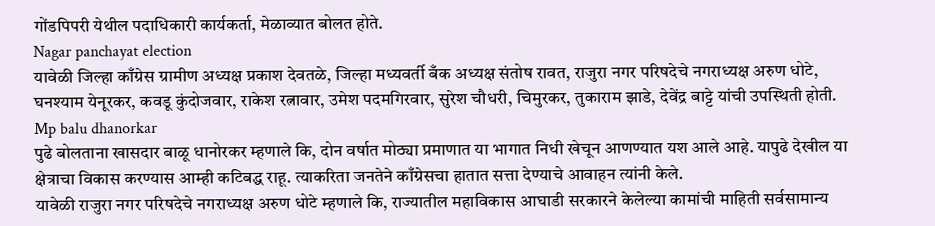गोंडपिपरी येथील पदाधिकारी कार्यकर्ता, मेळाव्यात बोलत होते.
Nagar panchayat election
यावेळी जिल्हा काँग्रेस ग्रामीण अध्यक्ष प्रकाश देवतळे, जिल्हा मध्यवर्ती बँक अध्यक्ष संतोष रावत, राजुरा नगर परिषदेचे नगराध्यक्ष अरुण धोटे, घनश्याम येनूरकर, कवडू कुंदोजवार, राकेश रत्नावार, उमेश पदमगिरवार, सुरेश चौधरी, चिमुरकर, तुकाराम झाडे, देवेंद्र बाट्टे यांची उपस्थिती होती.
Mp balu dhanorkar
पुढे बोलताना खासदार बाळू धानोरकर म्हणाले कि, दोन वर्षात मोठ्या प्रमाणात या भागात निधी खेचून आणण्यात यश आले आहे. यापुढे देखील या क्षेत्राचा विकास करण्यास आम्ही कटिबद्ध राहू. त्याकरिता जनतेने काँग्रेसचा हातात सत्ता देण्याचे आवाहन त्यांनी केले.
यावेळी राजुरा नगर परिषदेचे नगराध्यक्ष अरुण धोटे म्हणाले कि, राज्यातील महाविकास आघाडी सरकारने केलेल्या कामांची माहिती सर्वसामान्य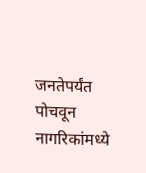जनतेपर्यंत पोचवून नागरिकांमध्ये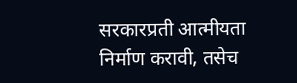सरकारप्रती आत्मीयता निर्माण करावी, तसेच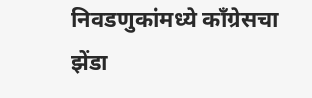निवडणुकांमध्ये काँग्रेसचा झेंडा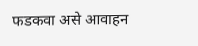फडकवा असे आवाहन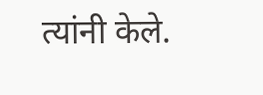त्यांनी केले.